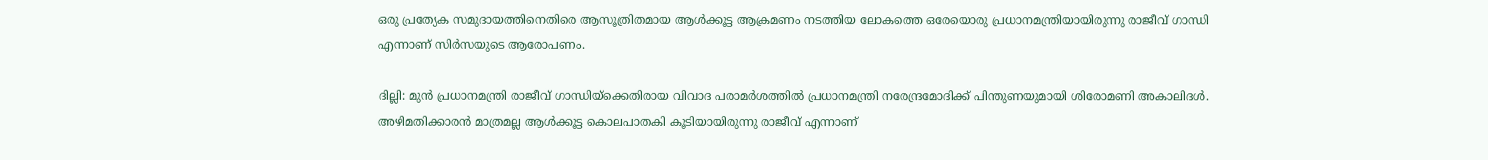ഒരു പ്രത്യേക സമുദായത്തിനെതിരെ ആസൂത്രിതമായ ആള്‍ക്കൂട്ട ആക്രമണം നടത്തിയ ലോകത്തെ ഒരേയൊരു പ്രധാനമന്ത്രിയായിരുന്നു രാജീവ്‌ ഗാന്ധി എന്നാണ്‌ സിര്‍സയുടെ ആരോപണം.

ദില്ലി: മുന്‍ പ്രധാനമന്ത്രി രാജീവ്‌ ഗാന്ധിയ്‌ക്കെതിരായ വിവാദ പരാമര്‍ശത്തില്‍ പ്രധാനമന്ത്രി നരേന്ദ്രമോദിക്ക്‌ പിന്തുണയുമായി ശിരോമണി അകാലിദള്‍. അഴിമതിക്കാരന്‍ മാത്രമല്ല ആള്‍ക്കൂട്ട കൊലപാതകി കൂടിയായിരുന്നു രാജീവ്‌ എന്നാണ്‌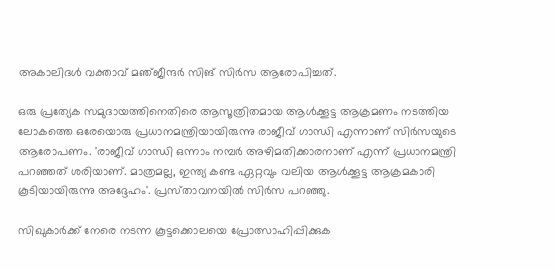അകാലിദള്‍ വക്താവ്‌ മഞ്‌ജീന്ദര്‍ സിങ്‌ സിര്‍സ ആരോപിച്ചത്‌.

ഒരു പ്രത്യേക സമുദായത്തിനെതിരെ ആസൂത്രിതമായ ആള്‍ക്കൂട്ട ആക്രമണം നടത്തിയ ലോകത്തെ ഒരേയൊരു പ്രധാനമന്ത്രിയായിരുന്നു രാജീവ്‌ ഗാന്ധി എന്നാണ്‌ സിര്‍സയുടെ ആരോപണം. 'രാജീവ്‌ ഗാന്ധി ഒന്നാം നമ്പര്‍ അഴിമതിക്കാരനാണ്‌ എന്ന്‌ പ്രധാനമന്ത്രി പറഞ്ഞത്‌ ശരിയാണ്‌. മാത്രമല്ല, ഇന്ത്യ കണ്ട ഏറ്റവും വലിയ ആള്‍ക്കൂട്ട ആക്രമകാരി കൂടിയായിരുന്നു അദ്ദേഹം'. പ്രസ്‌താവനയില്‍ സിര്‍സ പറഞ്ഞു.

സിഖുകാര്‍ക്ക്‌ നേരെ നടന്ന കൂട്ടക്കൊലയെ പ്രോത്സാഹിപ്പിക്കുക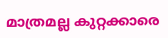മാത്രമല്ല കുറ്റക്കാരെ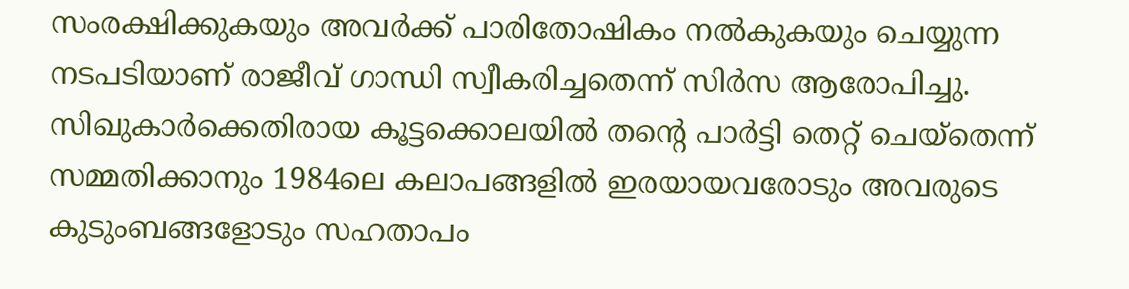സംരക്ഷിക്കുകയും അവര്‍ക്ക്‌ പാരിതോഷികം നല്‍കുകയും ചെയ്യുന്ന നടപടിയാണ്‌ രാജീവ്‌ ഗാന്ധി സ്വീകരിച്ചതെന്ന്‌ സിര്‍സ ആരോപിച്ചു. സിഖുകാര്‍ക്കെതിരായ കൂട്ടക്കൊലയില്‍ തന്റെ പാര്‍ട്ടി തെറ്റ്‌ ചെയ്‌തെന്ന്‌ സമ്മതിക്കാനും 1984ലെ കലാപങ്ങളില്‍ ഇരയായവരോടും അവരുടെ കുടുംബങ്ങളോടും സഹതാപം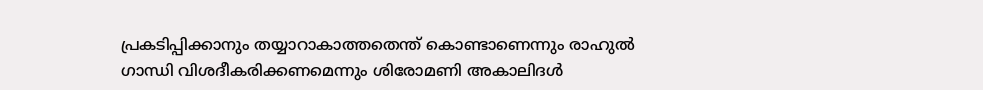പ്രകടിപ്പിക്കാനും തയ്യാറാകാത്തതെന്ത്‌ കൊണ്ടാണെന്നും രാഹുല്‍ ഗാന്ധി വിശദീകരിക്കണമെന്നും ശിരോമണി അകാലിദള്‍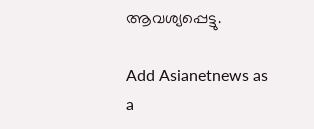ആവശ്യപ്പെട്ടു.

Add Asianetnews as a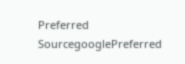Preferred SourcegooglePreferred